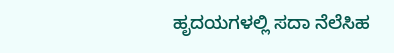ಹೃದಯಗಳಲ್ಲಿ ಸದಾ ನೆಲೆಸಿಹ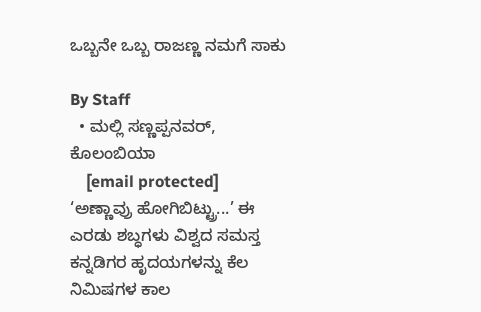ಒಬ್ಬನೇ ಒಬ್ಬ ರಾಜಣ್ಣ ನಮಗೆ ಸಾಕು

By Staff
  • ಮಲ್ಲಿ ಸಣ್ಣಪ್ಪನವರ್‌, ಕೊಲಂಬಿಯಾ
    [email protected]
‘ಅಣ್ಣಾವ್ರು ಹೋಗಿಬಿಟ್ಟ್ರು...’ ಈ ಎರಡು ಶಬ್ಧಗಳು ವಿಶ್ವದ ಸಮಸ್ತ ಕನ್ನಡಿಗರ ಹೃದಯಗಳನ್ನು ಕೆಲ ನಿಮಿಷಗಳ ಕಾಲ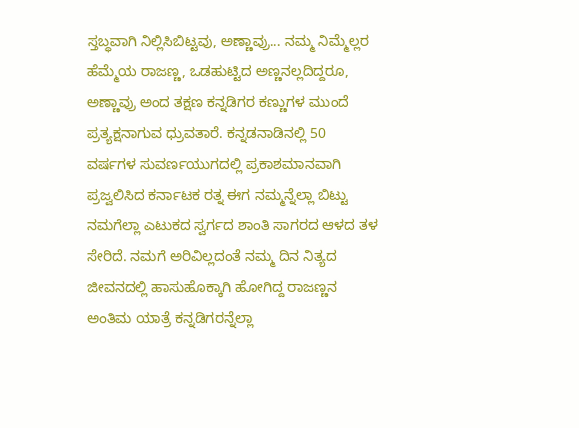ಸ್ತಬ್ಧವಾಗಿ ನಿಲ್ಲಿಸಿಬಿಟ್ಟವು, ಅಣ್ಣಾವ್ರು... ನಮ್ಮ ನಿಮ್ಮೆಲ್ಲರ ಹೆಮ್ಮೆಯ ರಾಜಣ್ಣ, ಒಡಹುಟ್ಟಿದ ಅಣ್ಣನಲ್ಲದಿದ್ದರೂ, ಅಣ್ಣಾವ್ರು ಅಂದ ತಕ್ಷಣ ಕನ್ನಡಿಗರ ಕಣ್ಣುಗಳ ಮುಂದೆ ಪ್ರತ್ಯಕ್ಷನಾಗುವ ಧ್ರುವತಾರೆ. ಕನ್ನಡನಾಡಿನಲ್ಲಿ 50 ವರ್ಷಗಳ ಸುವರ್ಣಯುಗದಲ್ಲಿ ಪ್ರಕಾಶಮಾನವಾಗಿ ಪ್ರಜ್ವಲಿಸಿದ ಕರ್ನಾಟಕ ರತ್ನ ಈಗ ನಮ್ಮನ್ನೆಲ್ಲಾ ಬಿಟ್ಟು ನಮಗೆಲ್ಲಾ ಎಟುಕದ ಸ್ವರ್ಗದ ಶಾಂತಿ ಸಾಗರದ ಆಳದ ತಳ ಸೇರಿದೆ. ನಮಗೆ ಅರಿವಿಲ್ಲದಂತೆ ನಮ್ಮ ದಿನ ನಿತ್ಯದ ಜೀವನದಲ್ಲಿ ಹಾಸುಹೊಕ್ಕಾಗಿ ಹೋಗಿದ್ದ ರಾಜಣ್ಣನ ಅಂತಿಮ ಯಾತ್ರೆ ಕನ್ನಡಿಗರನ್ನೆಲ್ಲಾ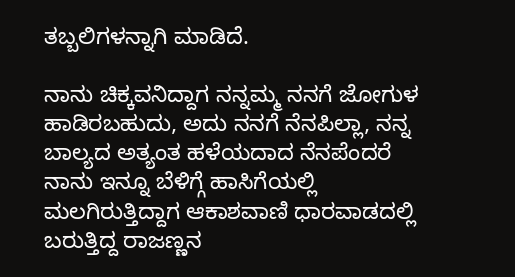ತಬ್ಬಲಿಗಳನ್ನಾಗಿ ಮಾಡಿದೆ.

ನಾನು ಚಿಕ್ಕವನಿದ್ದಾಗ ನನ್ನಮ್ಮ ನನಗೆ ಜೋಗುಳ ಹಾಡಿರಬಹುದು, ಅದು ನನಗೆ ನೆನಪಿಲ್ಲಾ, ನನ್ನ ಬಾಲ್ಯದ ಅತ್ಯಂತ ಹಳೆಯದಾದ ನೆನಪೆಂದರೆ ನಾನು ಇನ್ನೂ ಬೆಳಿಗ್ಗೆ ಹಾಸಿಗೆಯಲ್ಲಿ ಮಲಗಿರುತ್ತಿದ್ದಾಗ ಆಕಾಶವಾಣಿ ಧಾರವಾಡದಲ್ಲಿ ಬರುತ್ತಿದ್ದ ರಾಜಣ್ಣನ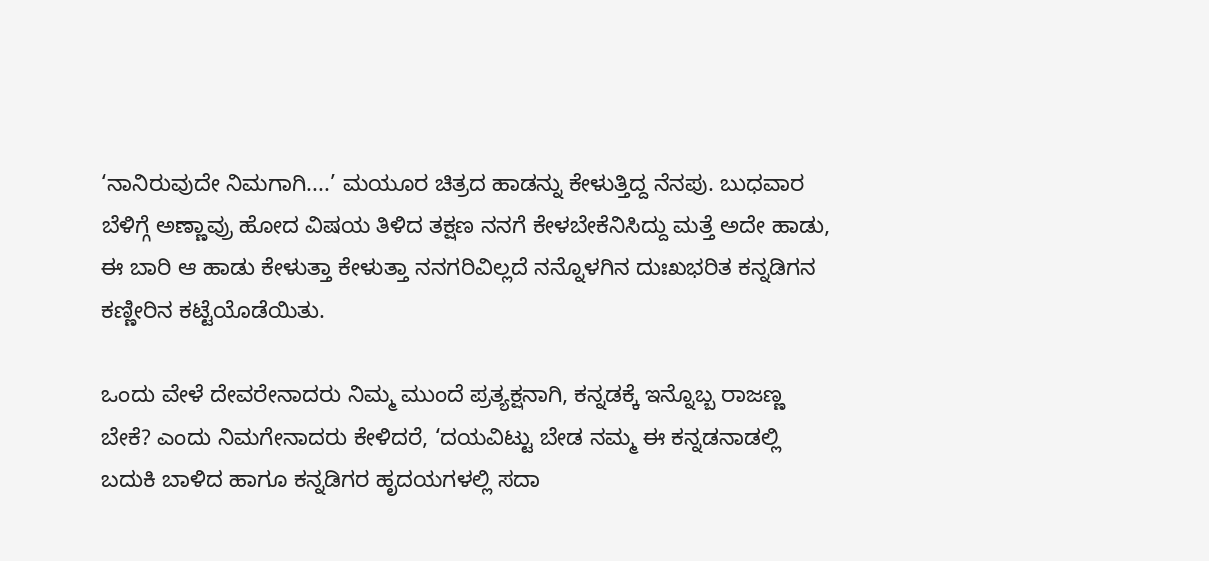‘ನಾನಿರುವುದೇ ನಿಮಗಾಗಿ....’ ಮಯೂರ ಚಿತ್ರದ ಹಾಡನ್ನು ಕೇಳುತ್ತಿದ್ದ ನೆನಪು. ಬುಧವಾರ ಬೆಳಿಗ್ಗೆ ಅಣ್ಣಾವ್ರು ಹೋದ ವಿಷಯ ತಿಳಿದ ತಕ್ಷಣ ನನಗೆ ಕೇಳಬೇಕೆನಿಸಿದ್ದು ಮತ್ತೆ ಅದೇ ಹಾಡು, ಈ ಬಾರಿ ಆ ಹಾಡು ಕೇಳುತ್ತಾ ಕೇಳುತ್ತಾ ನನಗರಿವಿಲ್ಲದೆ ನನ್ನೊಳಗಿನ ದುಃಖಭರಿತ ಕನ್ನಡಿಗನ ಕಣ್ಣೀರಿನ ಕಟ್ಟೆಯೊಡೆಯಿತು.

ಒಂದು ವೇಳೆ ದೇವರೇನಾದರು ನಿಮ್ಮ ಮುಂದೆ ಪ್ರತ್ಯಕ್ಷನಾಗಿ, ಕನ್ನಡಕ್ಕೆ ಇನ್ನೊಬ್ಬ ರಾಜಣ್ಣ ಬೇಕೆ? ಎಂದು ನಿಮಗೇನಾದರು ಕೇಳಿದರೆ, ‘ದಯವಿಟ್ಟು ಬೇಡ ನಮ್ಮ ಈ ಕನ್ನಡನಾಡಲ್ಲಿ ಬದುಕಿ ಬಾಳಿದ ಹಾಗೂ ಕನ್ನಡಿಗರ ಹೃದಯಗಳಲ್ಲಿ ಸದಾ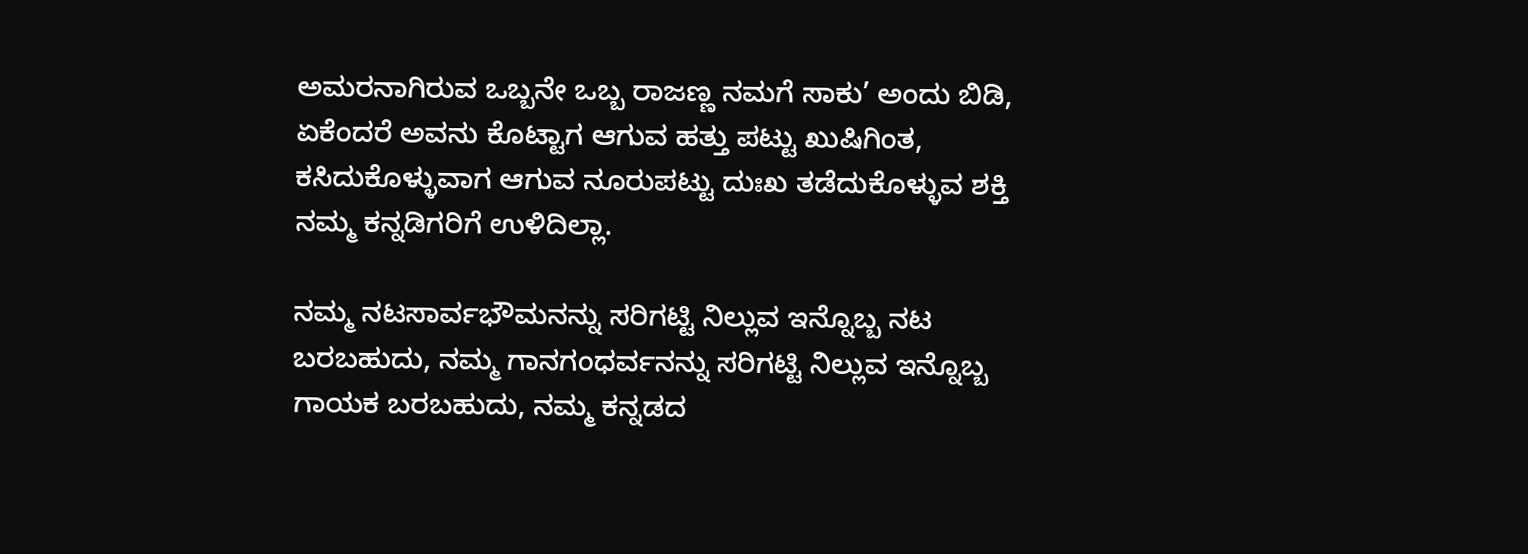ಅಮರನಾಗಿರುವ ಒಬ್ಬನೇ ಒಬ್ಬ ರಾಜಣ್ಣ ನಮಗೆ ಸಾಕು’ ಅಂದು ಬಿಡಿ, ಏಕೆಂದರೆ ಅವನು ಕೊಟ್ಟಾಗ ಆಗುವ ಹತ್ತು ಪಟ್ಟು ಖುಷಿಗಿಂತ, ಕಸಿದುಕೊಳ್ಳುವಾಗ ಆಗುವ ನೂರುಪಟ್ಟು ದುಃಖ ತಡೆದುಕೊಳ್ಳುವ ಶಕ್ತಿ ನಮ್ಮ ಕನ್ನಡಿಗರಿಗೆ ಉಳಿದಿಲ್ಲಾ.

ನಮ್ಮ ನಟಸಾರ್ವಭೌಮನನ್ನು ಸರಿಗಟ್ಟಿ ನಿಲ್ಲುವ ಇನ್ನೊಬ್ಬ ನಟ ಬರಬಹುದು, ನಮ್ಮ ಗಾನಗಂಧರ್ವನನ್ನು ಸರಿಗಟ್ಟಿ ನಿಲ್ಲುವ ಇನ್ನೊಬ್ಬ ಗಾಯಕ ಬರಬಹುದು, ನಮ್ಮ ಕನ್ನಡದ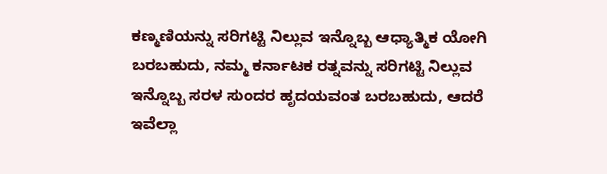ಕಣ್ಮಣಿಯನ್ನು ಸರಿಗಟ್ಟಿ ನಿಲ್ಲುವ ಇನ್ನೊಬ್ಬ ಆಧ್ಯಾತ್ಮಿಕ ಯೋಗಿ ಬರಬಹುದು, ನಮ್ಮ ಕರ್ನಾಟಕ ರತ್ನವನ್ನು ಸರಿಗಟ್ಟಿ ನಿಲ್ಲುವ ಇನ್ನೊಬ್ಬ ಸರಳ ಸುಂದರ ಹೃದಯವಂತ ಬರಬಹುದು, ಆದರೆ ಇವೆಲ್ಲಾ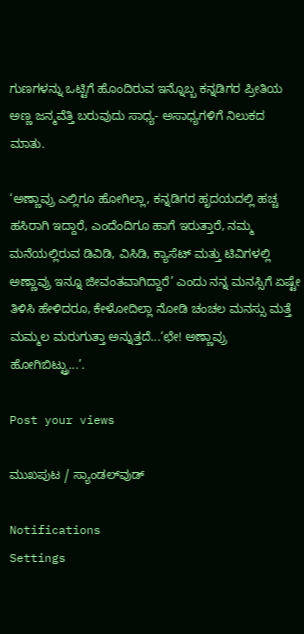ಗುಣಗಳನ್ನು ಒಟ್ಟಿಗೆ ಹೊಂದಿರುವ ಇನ್ನೊಬ್ಬ ಕನ್ನಡಿಗರ ಪ್ರೀತಿಯ ಅಣ್ಣ ಜನ್ಮವೆತ್ತಿ ಬರುವುದು ಸಾಧ್ಯ- ಅಸಾಧ್ಯಗಳಿಗೆ ನಿಲುಕದ ಮಾತು.

‘ಅಣ್ಣಾವ್ರು ಎಲ್ಲಿಗೂ ಹೋಗಿಲ್ಲಾ, ಕನ್ನಡಿಗರ ಹೃದಯದಲ್ಲಿ ಹಚ್ಚ ಹಸಿರಾಗಿ ಇದ್ದಾರೆ, ಎಂದೆಂದಿಗೂ ಹಾಗೆ ಇರುತ್ತಾರೆ, ನಮ್ಮ ಮನೆಯಲ್ಲಿರುವ ಡಿವಿಡಿ, ವಿಸಿಡಿ, ಕ್ಯಾಸೆಟ್‌ ಮತ್ತು ಟಿವಿಗಳಲ್ಲಿ ಅಣ್ಣಾವ್ರು ಇನ್ನೂ ಜೀವಂತವಾಗಿದ್ದಾರೆ’ ಎಂದು ನನ್ನ ಮನಸ್ಸಿಗೆ ಏಷ್ಟೇ ತಿಳಿಸಿ ಹೇಳಿದರೂ, ಕೇಳೋದಿಲ್ಲಾ ನೋಡಿ ಚಂಚಲ ಮನಸ್ಸು ಮತ್ತೆ ಮಮ್ಮಲ ಮರುಗುತ್ತಾ ಅನ್ನುತ್ತದೆ...‘ಛೇ! ಅಣ್ಣಾವ್ರು ಹೋಗಿಬಿಟ್ಟ್ರು...’.

Post your views

ಮುಖಪುಟ / ಸ್ಯಾಂಡಲ್‌ವುಡ್‌

Notifications
Settings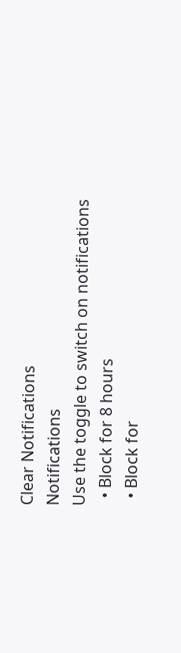Clear Notifications
Notifications
Use the toggle to switch on notifications
  • Block for 8 hours
  • Block for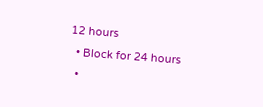12 hours
  • Block for 24 hours
  •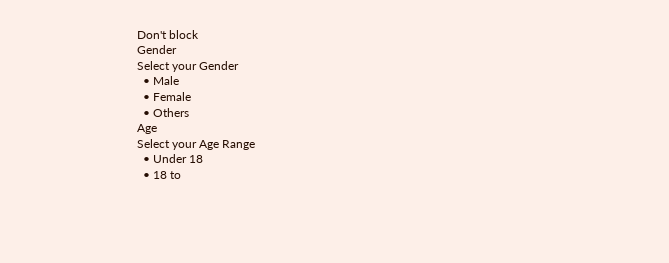Don't block
Gender
Select your Gender
  • Male
  • Female
  • Others
Age
Select your Age Range
  • Under 18
  • 18 to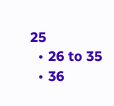25
  • 26 to 35
  • 36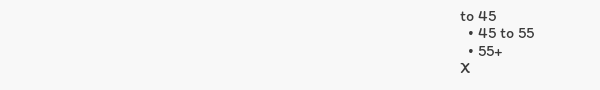to 45
  • 45 to 55
  • 55+
X